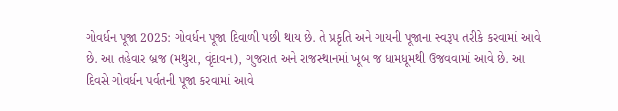ગોવર્ધન પૂજા 2025: ગોવર્ધન પૂજા દિવાળી પછી થાય છે. તે પ્રકૃતિ અને ગાયની પૂજાના સ્વરૂપ તરીકે કરવામાં આવે છે. આ તહેવાર બ્રજ (મથુરા, વૃંદાવન), ગુજરાત અને રાજસ્થાનમાં ખૂબ જ ધામધૂમથી ઉજવવામાં આવે છે. આ દિવસે ગોવર્ધન પર્વતની પૂજા કરવામાં આવે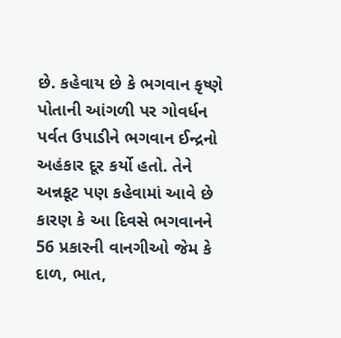છે. કહેવાય છે કે ભગવાન કૃષ્ણે પોતાની આંગળી પર ગોવર્ધન પર્વત ઉપાડીને ભગવાન ઈન્દ્રનો અહંકાર દૂર કર્યો હતો. તેને અન્નકૂટ પણ કહેવામાં આવે છે કારણ કે આ દિવસે ભગવાનને 56 પ્રકારની વાનગીઓ જેમ કે દાળ, ભાત,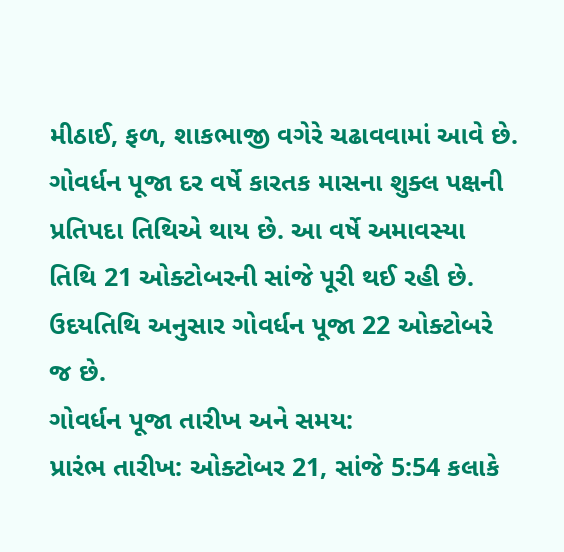મીઠાઈ, ફળ, શાકભાજી વગેરે ચઢાવવામાં આવે છે. ગોવર્ધન પૂજા દર વર્ષે કારતક માસના શુક્લ પક્ષની પ્રતિપદા તિથિએ થાય છે. આ વર્ષે અમાવસ્યા તિથિ 21 ઓક્ટોબરની સાંજે પૂરી થઈ રહી છે. ઉદયતિથિ અનુસાર ગોવર્ધન પૂજા 22 ઓક્ટોબરે જ છે.
ગોવર્ધન પૂજા તારીખ અને સમય:
પ્રારંભ તારીખ: ઓક્ટોબર 21, સાંજે 5:54 કલાકે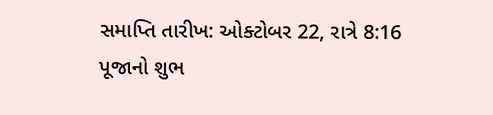સમાપ્તિ તારીખ: ઓક્ટોબર 22, રાત્રે 8:16
પૂજાનો શુભ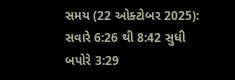સમય (22 ઓક્ટોબર 2025):
સવારે 6:26 થી 8:42 સુધી
બપોરે 3:29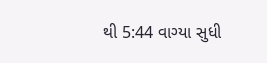થી 5:44 વાગ્યા સુધી